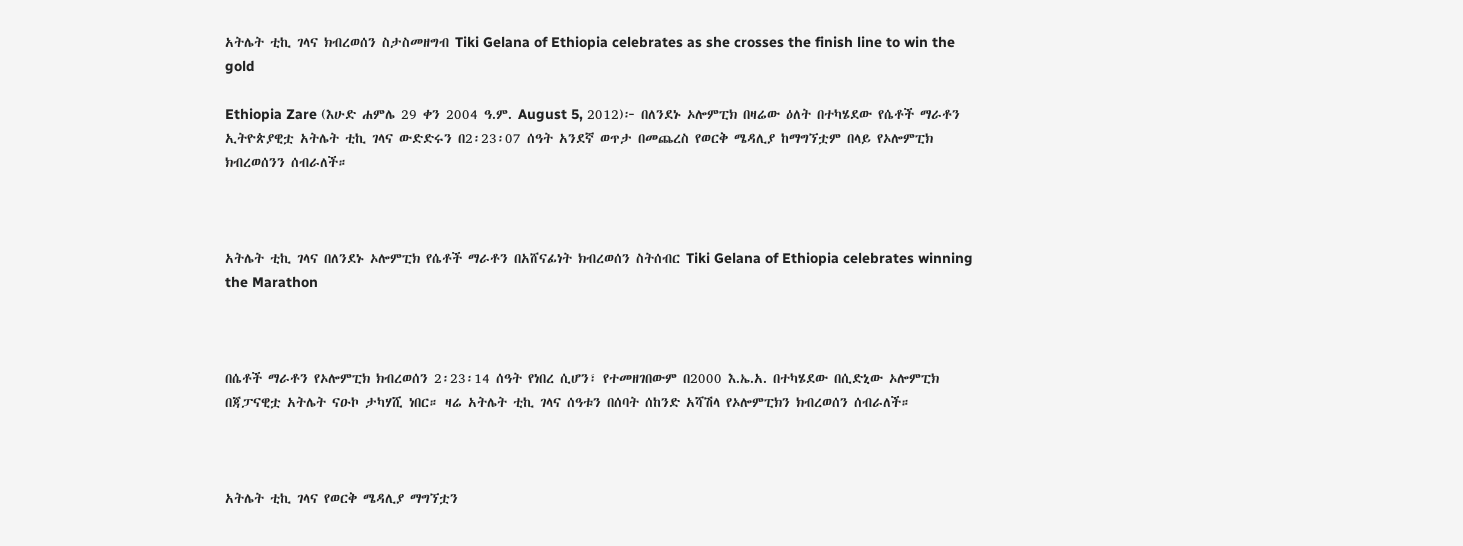አትሌት ቲኪ ገላና ክብረወሰን ስታስመዘግብ Tiki Gelana of Ethiopia celebrates as she crosses the finish line to win the gold

Ethiopia Zare (እሁድ ሐምሌ 29 ቀን 2004 ዓ.ም. August 5, 2012)፦ በለንደኑ ኦሎምፒክ በዛሬው ዕለት በተካሄደው የሴቶች ማራቶን ኢትዮጵያዊቷ አትሌት ቲኪ ገላና ውድድሩን በ2፡23፡07 ሰዓት አንደኛ ወጥታ በመጨረስ የወርቅ ሜዳሊያ ከማግኘቷም በላይ የኦሎምፒክ ክብረወሰንን ሰብራለች።



አትሌት ቲኪ ገላና በለንደኑ ኦሎምፒክ የሴቶች ማራቶን በአሸናፊነት ክብረወሰን ስትሰብር Tiki Gelana of Ethiopia celebrates winning the Marathon



በሴቶች ማራቶን የኦሎምፒክ ክብረወሰን 2፡23፡14 ሰዓት የነበረ ሲሆን፣ የተመዘገበውም በ2000 እ.ኤ.አ. በተካሄደው በሲድኒው ኦሎምፒክ በጃፓናዊቷ አትሌት ናዑኮ ታካሃሺ ነበር። ዛሬ አትሌት ቲኪ ገላና ሰዓቱን በሰባት ሰከንድ አሻሽላ የኦሎምፒክን ክብረወሰን ሰብራለች።



አትሌት ቲኪ ገላና የወርቅ ሜዳሊያ ማግኘቷን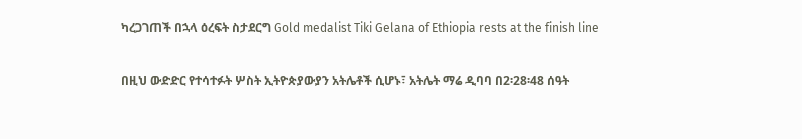ካረጋገጠች በኋላ ዕረፍት ስታደርግ Gold medalist Tiki Gelana of Ethiopia rests at the finish line

በዚህ ውድድር የተሳተፉት ሦስት ኢትዮጵያውያን አትሌቶች ሲሆኑ፣ አትሌት ማሬ ዲባባ በ2፡28፡48 ሰዓት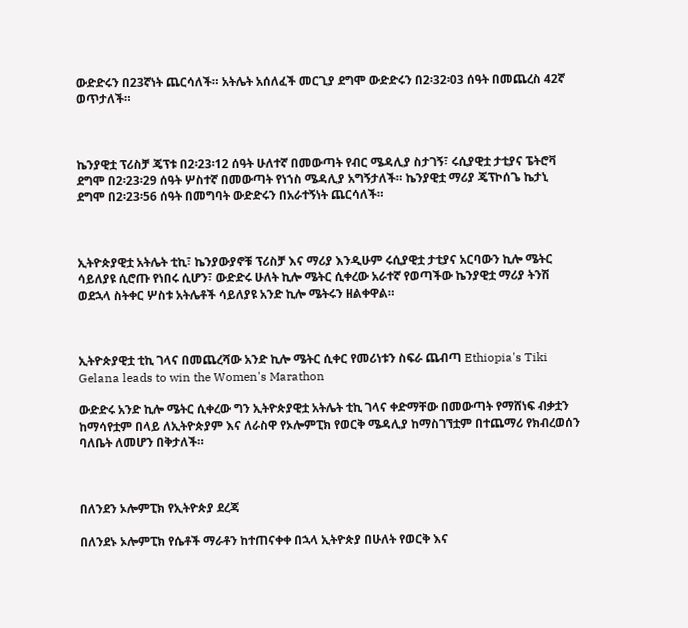ውድድሩን በ23ኛነት ጨርሳለች። አትሌት አሰለፈች መርጊያ ደግሞ ውድድሩን በ2፡32፡03 ሰዓት በመጨረስ 42ኛ ወጥታለች።



ኬንያዊቷ ፕሪስቻ ጄፕቱ በ2፡23፡12 ሰዓት ሁለተኛ በመውጣት የብር ሜዳሊያ ስታገኝ፣ ሩሲያዊቷ ታቲያና ፔትሮቫ ደግሞ በ2፡23፡29 ሰዓት ሦስተኛ በመውጣት የነኀስ ሜዳሊያ አግኝታለች። ኬንያዊቷ ማሪያ ጄፕኮሰጌ ኬታኒ ደግሞ በ2፡23፡56 ሰዓት በመግባት ውድድሩን በአራተኝነት ጨርሳለች።



ኢትዮጵያዊቷ አትሌት ቲኪ፣ ኬንያውያኖቹ ፕሪስቻ እና ማሪያ እንዲሁም ሩሲያዊቷ ታቲያና አርባውን ኪሎ ሜትር ሳይለያዩ ሲሮጡ የነበሩ ሲሆን፣ ውድድሩ ሁለት ኪሎ ሜትር ሲቀረው አራተኛ የወጣችው ኬንያዊቷ ማሪያ ትንሽ ወደኋላ ስትቀር ሦስቱ አትሌቶች ሳይለያዩ አንድ ኪሎ ሜትሩን ዘልቀዋል።



ኢትዮጵያዊቷ ቲኪ ገላና በመጨረሻው አንድ ኪሎ ሜትር ሲቀር የመሪነቱን ስፍራ ጨብጣ Ethiopia's Tiki Gelana leads to win the Women's Marathon

ውድድሩ አንድ ኪሎ ሜትር ሲቀረው ግን ኢትዮጵያዊቷ አትሌት ቲኪ ገላና ቀድማቸው በመውጣት የማሸነፍ ብቃቷን ከማሳየቷም በላይ ለኢትዮጵያም እና ለራስዋ የኦሎምፒክ የወርቅ ሜዳሊያ ከማስገኘቷም በተጨማሪ የክብረወሰን ባለቤት ለመሆን በቅታለች።



በለንደን ኦሎምፒክ የኢትዮጵያ ደረጃ

በለንደኑ ኦሎምፒክ የሴቶች ማራቶን ከተጠናቀቀ በኋላ ኢትዮጵያ በሁለት የወርቅ እና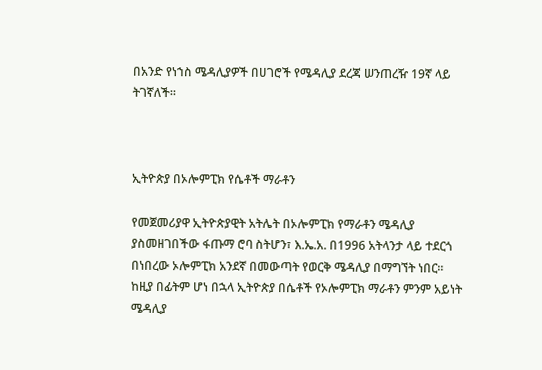በአንድ የነኀስ ሜዳሊያዎች በሀገሮች የሜዳሊያ ደረጃ ሠንጠረዥ 19ኛ ላይ ትገኛለች።



ኢትዮጵያ በኦሎምፒክ የሴቶች ማራቶን

የመጀመሪያዋ ኢትዮጵያዊት አትሌት በኦሎምፒክ የማራቶን ሜዳሊያ ያስመዘገበችው ፋጡማ ሮባ ስትሆን፣ እ.ኤ.አ. በ1996 አትላንታ ላይ ተደርጎ በነበረው ኦሎምፒክ አንደኛ በመውጣት የወርቅ ሜዳሊያ በማግኘት ነበር። ከዚያ በፊትም ሆነ በኋላ ኢትዮጵያ በሴቶች የኦሎምፒክ ማራቶን ምንም አይነት ሜዳሊያ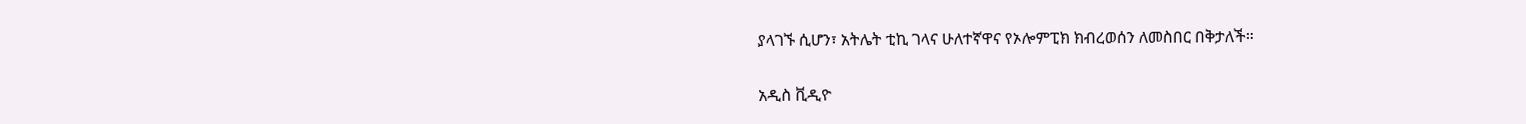ያላገኙ ሲሆን፣ አትሌት ቲኪ ገላና ሁለተኛዋና የኦሎምፒክ ክብረወሰን ለመስበር በቅታለች።

አዲስ ቪዲዮ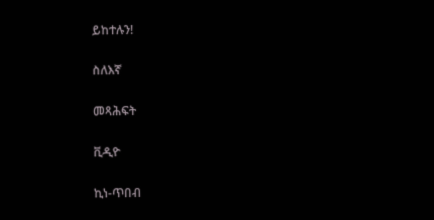ይከተሉን!

ስለእኛ

መጻሕፍት

ቪዲዮ

ኪነ-ጥበብ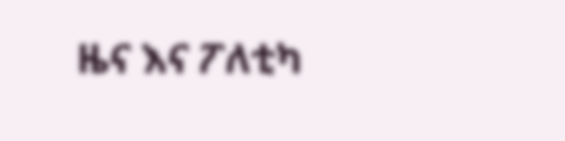ዜና እና ፖለቲካ